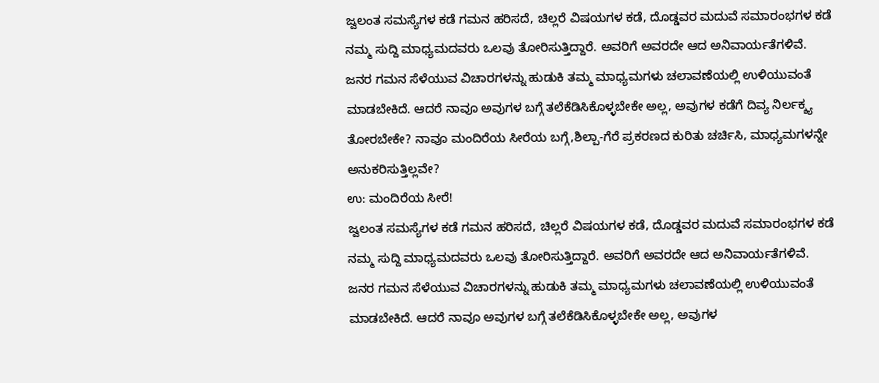ಜ್ವಲಂತ ಸಮಸ್ಯೆಗಳ ಕಡೆ ಗಮನ ಹರಿಸದೆ, ಚಿಲ್ಲರೆ ವಿಷಯಗಳ ಕಡೆ, ದೊಡ್ಡವರ ಮದುವೆ ಸಮಾರಂಭಗಳ ಕಡೆ ನಮ್ಮ ಸುದ್ದಿ ಮಾಧ್ಯಮದವರು ಒಲವು ತೋರಿಸುತ್ತಿದ್ದಾರೆ. ಅವರಿಗೆ ಅವರದೇ ಆದ ಅನಿವಾರ್ಯತೆಗಳಿವೆ. ಜನರ ಗಮನ ಸೆಳೆಯುವ ವಿಚಾರಗಳನ್ನು ಹುಡುಕಿ ತಮ್ಮ ಮಾಧ್ಯಮಗಳು ಚಲಾವಣೆಯಲ್ಲಿ ಉಳಿಯುವಂತೆ ಮಾಡಬೇಕಿದೆ. ಆದರೆ ನಾವೂ ಅವುಗಳ ಬಗ್ಗೆ ತಲೆಕೆಡಿಸಿಕೊಳ್ಳಬೇಕೇ ಅಲ್ಲ, ಅವುಗಳ ಕಡೆಗೆ ದಿವ್ಯ ನಿರ್ಲಕ್ಶ್ಯ ತೋರಬೇಕೇ? ನಾವೂ ಮಂದಿರೆಯ ಸೀರೆಯ ಬಗ್ಗೆ,ಶಿಲ್ಪಾ-ಗೆರೆ ಪ್ರಕರಣದ ಕುರಿತು ಚರ್ಚಿಸಿ, ಮಾಧ್ಯಮಗಳನ್ನೇ ಅನುಕರಿಸುತ್ತಿಲ್ಲವೇ?
ಉ: ಮಂದಿರೆಯ ಸೀರೆ!
ಜ್ವಲಂತ ಸಮಸ್ಯೆಗಳ ಕಡೆ ಗಮನ ಹರಿಸದೆ, ಚಿಲ್ಲರೆ ವಿಷಯಗಳ ಕಡೆ, ದೊಡ್ಡವರ ಮದುವೆ ಸಮಾರಂಭಗಳ ಕಡೆ ನಮ್ಮ ಸುದ್ದಿ ಮಾಧ್ಯಮದವರು ಒಲವು ತೋರಿಸುತ್ತಿದ್ದಾರೆ. ಅವರಿಗೆ ಅವರದೇ ಆದ ಅನಿವಾರ್ಯತೆಗಳಿವೆ. ಜನರ ಗಮನ ಸೆಳೆಯುವ ವಿಚಾರಗಳನ್ನು ಹುಡುಕಿ ತಮ್ಮ ಮಾಧ್ಯಮಗಳು ಚಲಾವಣೆಯಲ್ಲಿ ಉಳಿಯುವಂತೆ ಮಾಡಬೇಕಿದೆ. ಆದರೆ ನಾವೂ ಅವುಗಳ ಬಗ್ಗೆ ತಲೆಕೆಡಿಸಿಕೊಳ್ಳಬೇಕೇ ಅಲ್ಲ, ಅವುಗಳ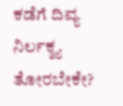ಕಡೆಗೆ ದಿವ್ಯ ನಿರ್ಲಕ್ಶ್ಯ ತೋರಬೇಕೇ?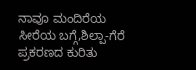ನಾವೂ ಮಂದಿರೆಯ ಸೀರೆಯ ಬಗ್ಗೆ,ಶಿಲ್ಪಾ-ಗೆರೆ ಪ್ರಕರಣದ ಕುರಿತು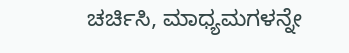ಚರ್ಚಿಸಿ, ಮಾಧ್ಯಮಗಳನ್ನೇ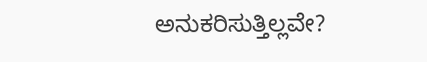ಅನುಕರಿಸುತ್ತಿಲ್ಲವೇ?